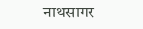नाथसागर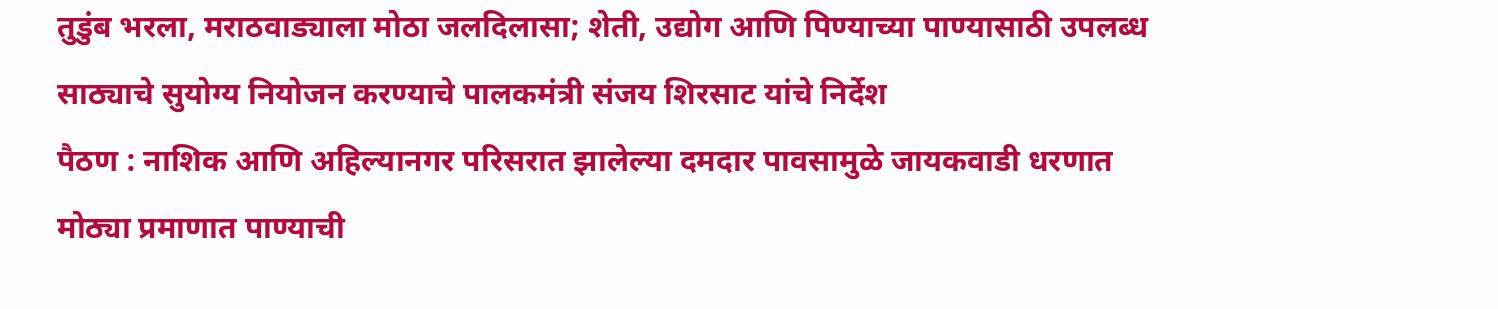तुडुंब भरला, मराठवाड्याला मोठा जलदिलासा; शेती, उद्योग आणि पिण्याच्या पाण्यासाठी उपलब्ध साठ्याचे सुयोग्य नियोजन करण्याचे पालकमंत्री संजय शिरसाट यांचे निर्देश
पैठण : नाशिक आणि अहिल्यानगर परिसरात झालेल्या दमदार पावसामुळे जायकवाडी धरणात मोठ्या प्रमाणात पाण्याची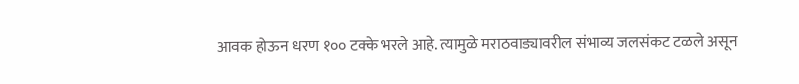आवक होऊन धरण १०० टक्के भरले आहे. त्यामुळे मराठवाड्यावरील संभाव्य जलसंकट टळले असून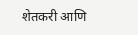शेतकरी आणि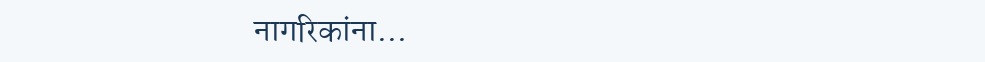नागरिकांना…